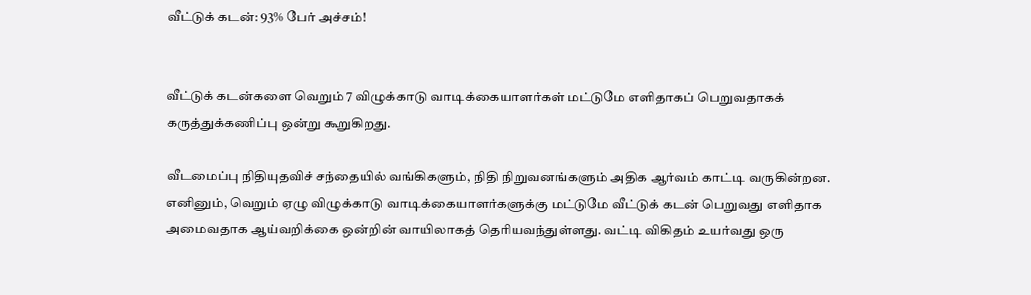வீட்டுக் கடன்: 93% பேர் அச்சம்!


வீட்டுக் கடன்களை வெறும் 7 விழுக்காடு வாடிக்கையாளர்கள் மட்டுமே எளிதாகப் பெறுவதாகக் கருத்துக்கணிப்பு ஒன்று கூறுகிறது.

வீடமைப்பு நிதியுதவிச் சந்தையில் வங்கிகளும், நிதி நிறுவனங்களும் அதிக ஆர்வம் காட்டி வருகின்றன. எனினும், வெறும் ஏழு விழுக்காடு வாடிக்கையாளர்களுக்கு மட்டுமே வீட்டுக் கடன் பெறுவது எளிதாக அமைவதாக ஆய்வறிக்கை ஒன்றின் வாயிலாகத் தெரியவந்துள்ளது. வட்டி விகிதம் உயர்வது ஒரு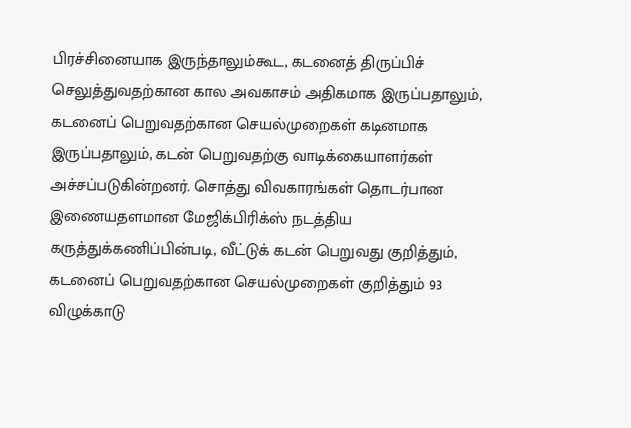பிரச்சினையாக இருந்தாலும்கூட, கடனைத் திருப்பிச் செலுத்துவதற்கான கால அவகாசம் அதிகமாக இருப்பதாலும், கடனைப் பெறுவதற்கான செயல்முறைகள் கடினமாக இருப்பதாலும், கடன் பெறுவதற்கு வாடிக்கையாளர்கள் அச்சப்படுகின்றனர். சொத்து விவகாரங்கள் தொடர்பான இணையதளமான மேஜிக்பிரிக்ஸ் நடத்திய கருத்துக்கணிப்பின்படி, வீட்டுக் கடன் பெறுவது குறித்தும், கடனைப் பெறுவதற்கான செயல்முறைகள் குறித்தும் 93 விழுக்காடு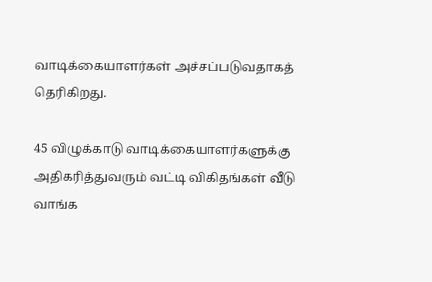வாடிக்கையாளர்கள் அச்சப்படுவதாகத் தெரிகிறது.

45 விழுக்காடு வாடிக்கையாளர்களுக்கு அதிகரித்துவரும் வட்டி விகிதங்கள் வீடு வாங்க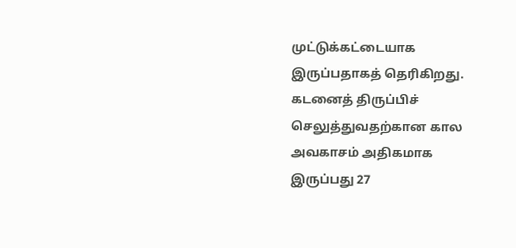முட்டுக்கட்டையாக இருப்பதாகத் தெரிகிறது. கடனைத் திருப்பிச் செலுத்துவதற்கான கால அவகாசம் அதிகமாக இருப்பது 27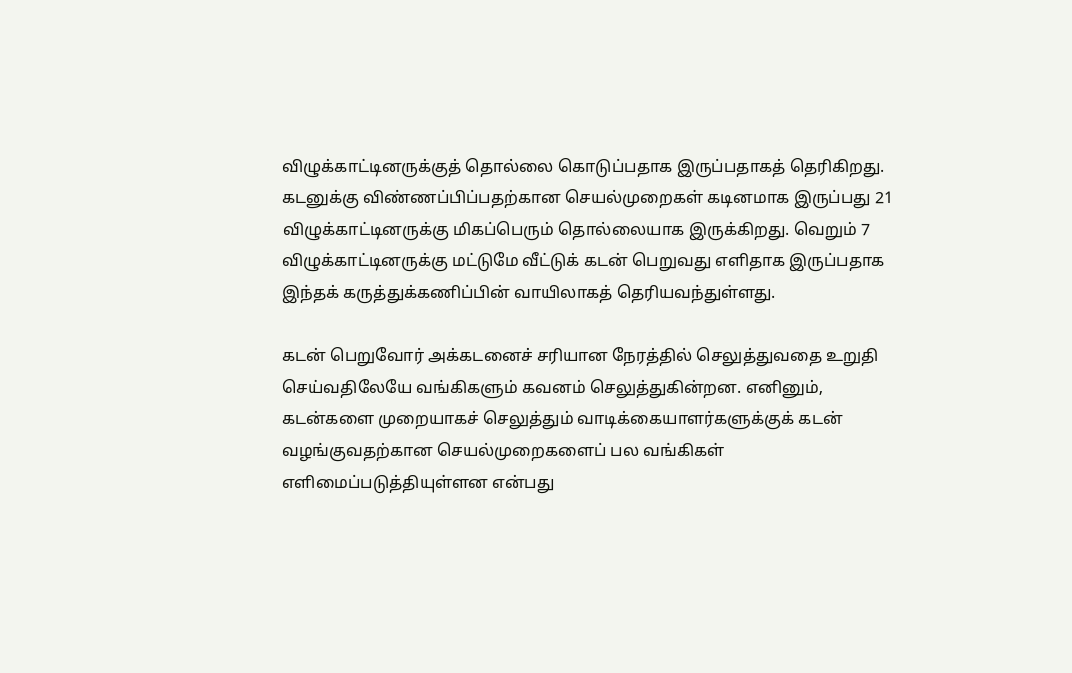விழுக்காட்டினருக்குத் தொல்லை கொடுப்பதாக இருப்பதாகத் தெரிகிறது. கடனுக்கு விண்ணப்பிப்பதற்கான செயல்முறைகள் கடினமாக இருப்பது 21 விழுக்காட்டினருக்கு மிகப்பெரும் தொல்லையாக இருக்கிறது. வெறும் 7 விழுக்காட்டினருக்கு மட்டுமே வீட்டுக் கடன் பெறுவது எளிதாக இருப்பதாக இந்தக் கருத்துக்கணிப்பின் வாயிலாகத் தெரியவந்துள்ளது.

கடன் பெறுவோர் அக்கடனைச் சரியான நேரத்தில் செலுத்துவதை உறுதி செய்வதிலேயே வங்கிகளும் கவனம் செலுத்துகின்றன. எனினும், கடன்களை முறையாகச் செலுத்தும் வாடிக்கையாளர்களுக்குக் கடன் வழங்குவதற்கான செயல்முறைகளைப் பல வங்கிகள் எளிமைப்படுத்தியுள்ளன என்பது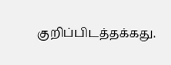குறிப்பிடத்தக்கது.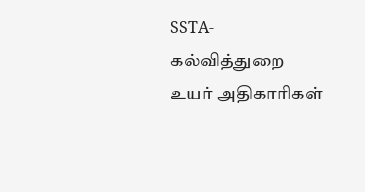SSTA- கல்வித்துறை உயர் அதிகாரிகள்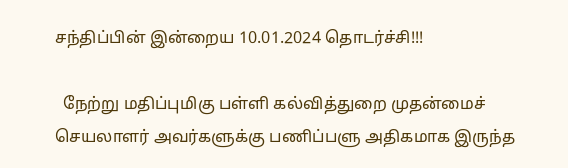சந்திப்பின் இன்றைய 10.01.2024 தொடர்ச்சி!!!

  நேற்று மதிப்புமிகு பள்ளி கல்வித்துறை முதன்மைச் செயலாளர் அவர்களுக்கு பணிப்பளு அதிகமாக இருந்த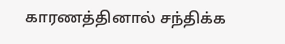காரணத்தினால் சந்திக்க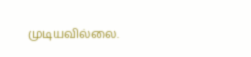முடியவில்லை.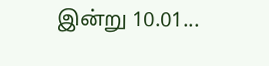இன்று 10.01...